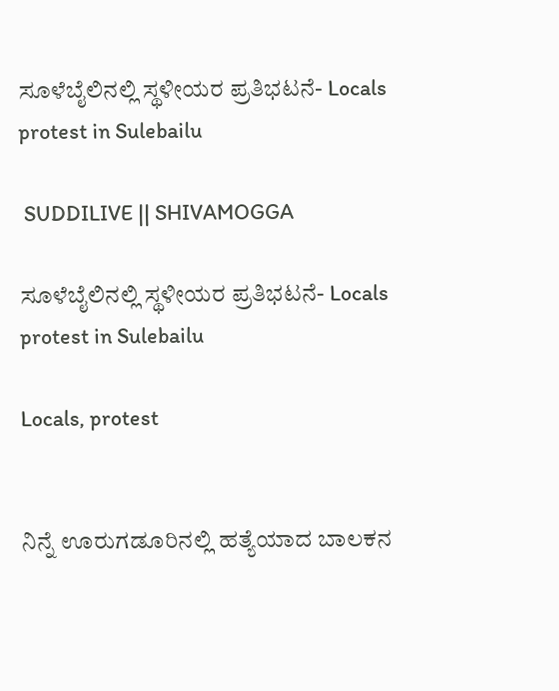ಸೂಳೆಬೈಲಿನಲ್ಲಿ ಸ್ಥಳೀಯರ ಪ್ರತಿಭಟನೆ- Locals protest in Sulebailu

 SUDDILIVE || SHIVAMOGGA

ಸೂಳೆಬೈಲಿನಲ್ಲಿ ಸ್ಥಳೀಯರ ಪ್ರತಿಭಟನೆ- Locals protest in Sulebailu

Locals, protest


ನಿನ್ನೆ ಊರುಗಡೂರಿನಲ್ಲಿ ಹತ್ಯೆಯಾದ ಬಾಲಕನ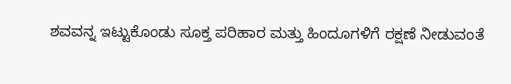ಶವವನ್ನ ಇಟ್ಟುಕೊಂಡು ಸೂಕ್ತ ಪರಿಹಾರ ಮತ್ತು ಹಿಂದೂಗಳಿಗೆ ರಕ್ಷಣೆ ನೀಡುವಂತೆ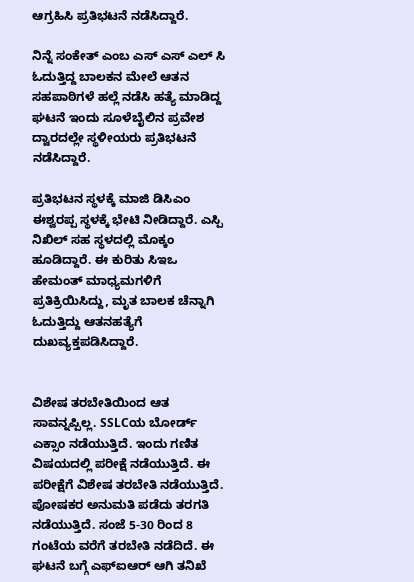ಆಗ್ರಹಿಸಿ ಪ್ರತಿಭಟನೆ ನಡೆಸಿದ್ದಾರೆ.

ನಿನ್ನೆ ಸಂಕೇತ್ ಎಂಬ ಎಸ್ ಎಸ್ ಎಲ್ ಸಿ ಓದುತ್ತಿದ್ದ ಬಾಲಕನ ಮೇಲೆ ಆತನ ಸಹಪಾಠಿಗಳೆ ಹಲ್ಲೆ ನಡೆಸಿ ಹತ್ಯೆ ಮಾಡಿದ್ದ ಘಟನೆ ಇಂದು ಸೂಳೆಬೈಲಿನ ಪ್ರವೇಶ ದ್ವಾರದಲ್ಲೇ ಸ್ಥಳೀಯರು ಪ್ರತಿಭಟನೆ ನಡೆಸಿದ್ದಾರೆ.

ಪ್ರತಿಭಟನ ಸ್ಥಳಕ್ಕೆ ಮಾಜಿ ಡಿಸಿಎಂ‌ ಈಶ್ವರಪ್ಪ ಸ್ಥಳಕ್ಕೆ ಭೇಟಿ ನೀಡಿದ್ದಾರೆ. ಎಸ್ಪಿ ನಿಖಿಲ್ ಸಹ ಸ್ಥಳದಲ್ಲಿ ಮೊಕ್ಕಂ ಹೂಡಿದ್ದಾರೆ. ಈ ಕುರಿತು ಸಿಇಒ ಹೇಮಂತ್ ಮಾಧ್ಯಮಗಳಿಗೆ ಪ್ರತಿಕ್ರಿಯಿಸಿದ್ದು, ಮೃತ ಬಾಲಕ ಚೆನ್ನಾಗಿ ಓದುತ್ತಿದ್ದು ಆತನ‌ಹತ್ಯೆಗೆ ದುಖವ್ಯಕ್ತಪಡಿಸಿದ್ದಾರೆ.


ವಿಶೇಷ ತರಬೇತಿಯಿಂದ ಆತ ಸಾವನ್ನಪ್ಪಿಲ್ಲ. SSLCಯ ಬೋರ್ಡ್ ಎಕ್ಸಾಂ ನಡೆಯುತ್ತಿದೆ. ಇಂದು ಗಣಿತ ವಿಷಯದಲ್ಲಿ ಪರೀಕ್ಷೆ ನಡೆಯುತ್ತಿದೆ. ಈ ಪರೀಕ್ಷೆಗೆ ವಿಶೇಷ ತರಬೇತಿ ನಡೆಯುತ್ತಿದೆ. ಪೋಷಕರ ಅನುಮತಿ ಪಡೆದು ತರಗತಿ ನಡೆಯುತ್ತಿದೆ. ಸಂಜೆ 5-30 ರಿಂದ 8 ಗಂಟೆಯ ವರೆಗೆ ತರಬೇತಿ ನಡೆದಿದೆ. ಈ ಘಟನೆ ಬಗ್ಗೆ ಎಫ್ಐಆರ್ ಆಗಿ ತನಿಖೆ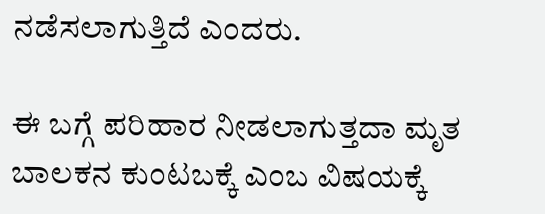ನಡೆಸಲಾಗುತ್ತಿದೆ ಎಂದರು.

ಈ ಬಗ್ಗೆ ಪರಿಹಾರ ನೀಡಲಾಗುತ್ತದಾ ಮೃತ ಬಾಲಕನ ಕುಂಟಬಕ್ಕೆ ಎಂಬ ವಿಷಯಕ್ಕೆ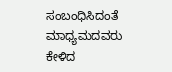ಸಂಬಂಧಿಸಿದಂತೆ ಮಾಧ್ಯಮದವರು ಕೇಳಿದ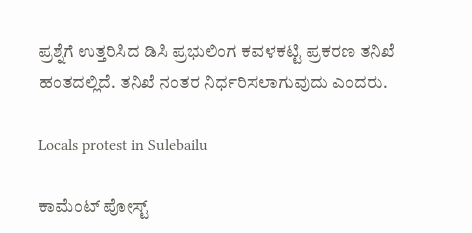ಪ್ರಶ್ನೆಗೆ ಉತ್ತರಿಸಿದ ಡಿಸಿ ಪ್ರಭುಲಿಂಗ ಕವಳಕಟ್ಟಿ ಪ್ರಕರಣ ತನಿಖೆ ಹಂತದಲ್ಲಿದೆ. ತನಿಖೆ ನಂತರ ನಿರ್ಧರಿಸಲಾಗುವುದು ಎಂದರು.

Locals protest in Sulebailu

ಕಾಮೆಂಟ್‌‌ ಪೋಸ್ಟ್‌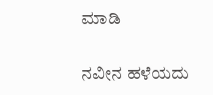ಮಾಡಿ

ನವೀನ ಹಳೆಯದು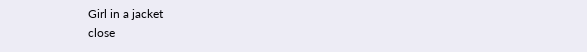Girl in a jacket
close